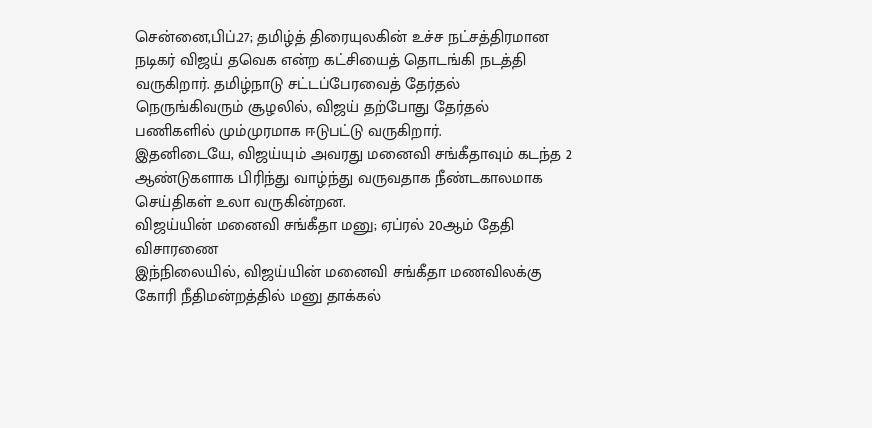சென்னை,பிப்.27; தமிழ்த் திரையுலகின் உச்ச நட்சத்திரமான நடிகர் விஜய் தவெக என்ற கட்சியைத் தொடங்கி நடத்தி வருகிறார். தமிழ்நாடு சட்டப்பேரவைத் தேர்தல் நெருங்கிவரும் சூழலில், விஜய் தற்போது தேர்தல் பணிகளில் மும்முரமாக ஈடுபட்டு வருகிறார்.
இதனிடையே, விஜய்யும் அவரது மனைவி சங்கீதாவும் கடந்த 2 ஆண்டுகளாக பிரிந்து வாழ்ந்து வருவதாக நீண்டகாலமாக செய்திகள் உலா வருகின்றன.
விஜய்யின் மனைவி சங்கீதா மனு; ஏப்ரல் 20ஆம் தேதி விசாரணை
இந்நிலையில், விஜய்யின் மனைவி சங்கீதா மணவிலக்கு கோரி நீதிமன்றத்தில் மனு தாக்கல்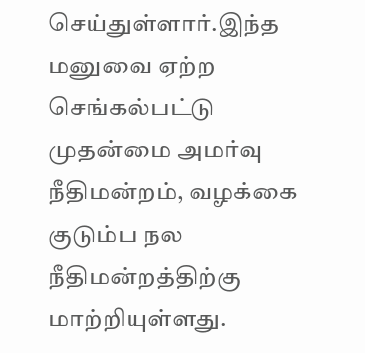செய்துள்ளார்.இந்த மனுவை ஏற்ற செங்கல்பட்டு முதன்மை அமர்வு நீதிமன்றம், வழக்கை குடும்ப நல நீதிமன்றத்திற்கு மாற்றியுள்ளது.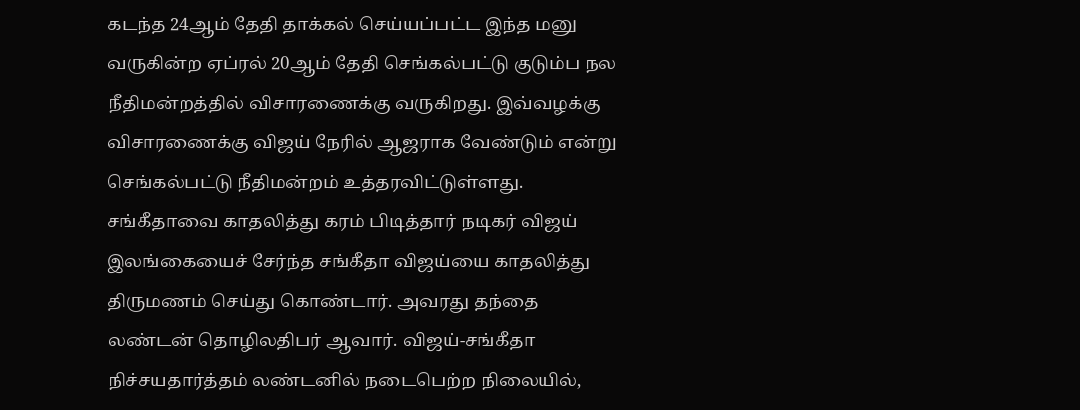கடந்த 24ஆம் தேதி தாக்கல் செய்யப்பட்ட இந்த மனு வருகின்ற ஏப்ரல் 20ஆம் தேதி செங்கல்பட்டு குடும்ப நல நீதிமன்றத்தில் விசாரணைக்கு வருகிறது. இவ்வழக்கு விசாரணைக்கு விஜய் நேரில் ஆஜராக வேண்டும் என்று செங்கல்பட்டு நீதிமன்றம் உத்தரவிட்டுள்ளது.
சங்கீதாவை காதலித்து கரம் பிடித்தார் நடிகர் விஜய்
இலங்கையைச் சேர்ந்த சங்கீதா விஜய்யை காதலித்து திருமணம் செய்து கொண்டார். அவரது தந்தை லண்டன் தொழிலதிபர் ஆவார். விஜய்-சங்கீதா நிச்சயதார்த்தம் லண்டனில் நடைபெற்ற நிலையில்,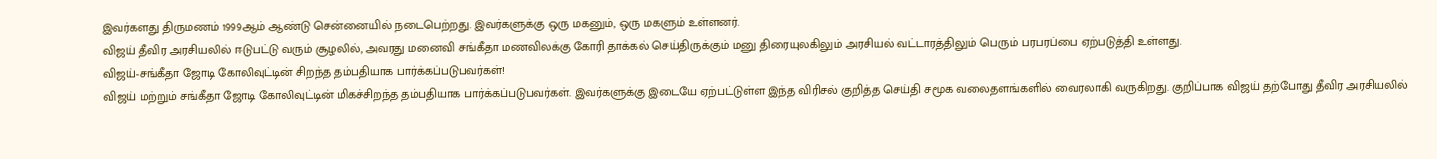இவர்களது திருமணம் 1999ஆம் ஆண்டு சென்னையில் நடைபெற்றது. இவர்களுக்கு ஒரு மகனும், ஒரு மகளும் உள்ளனர்.
விஜய் தீவிர அரசியலில் ஈடுபட்டு வரும் சூழலில், அவரது மனைவி சங்கீதா மணவிலக்கு கோரி தாக்கல் செய்திருக்கும் மனு திரையுலகிலும் அரசியல் வட்டாரத்திலும் பெரும் பரபரப்பை ஏற்படுத்தி உள்ளது.
விஜய்-சங்கீதா ஜோடி கோலிவுட்டின் சிறந்த தம்பதியாக பார்க்கப்படுபவர்கள்!
விஜய் மற்றும் சங்கீதா ஜோடி கோலிவுட்டின் மிகச்சிறந்த தம்பதியாக பார்க்கப்படுபவர்கள். இவர்களுக்கு இடையே ஏற்பட்டுள்ள இந்த விரிசல் குறித்த செய்தி சமூக வலைதளங்களில் வைரலாகி வருகிறது. குறிப்பாக விஜய் தற்போது தீவிர அரசியலில்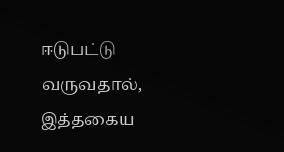ஈடுபட்டு வருவதால், இத்தகைய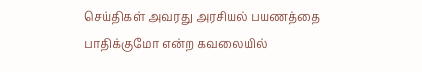செய்திகள் அவரது அரசியல் பயணத்தை பாதிக்குமோ என்ற கவலையில்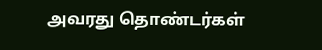அவரது தொண்டர்கள்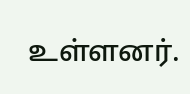உள்ளனர்.